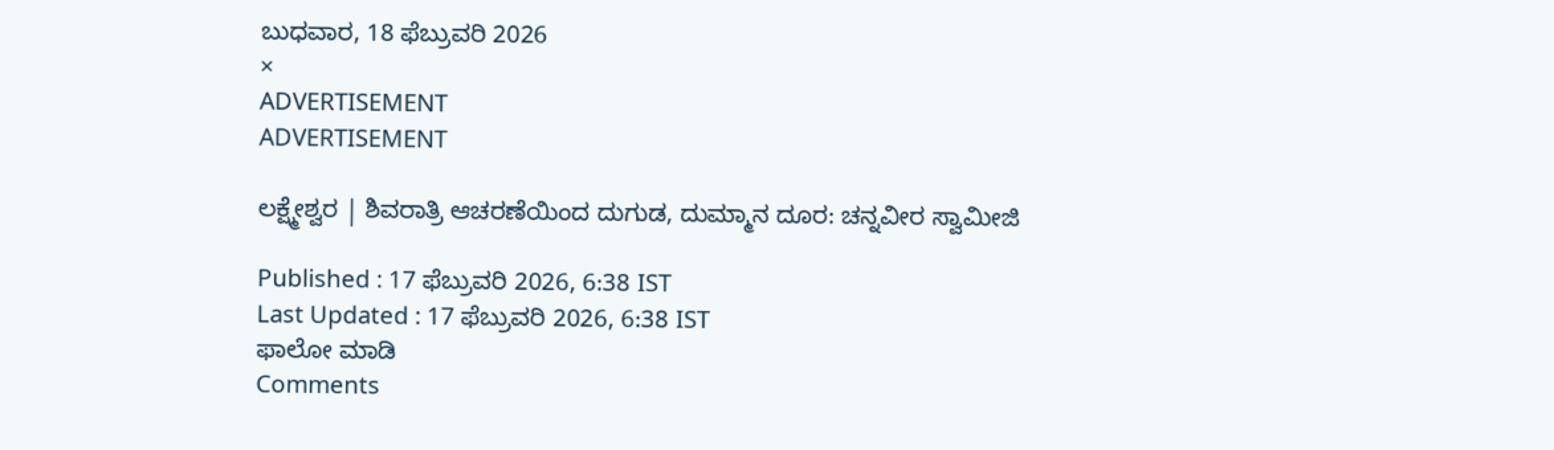ಬುಧವಾರ, 18 ಫೆಬ್ರುವರಿ 2026
×
ADVERTISEMENT
ADVERTISEMENT

ಲಕ್ಷ್ಮೇಶ್ವರ | ಶಿವರಾತ್ರಿ ಆಚರಣೆಯಿಂದ ದುಗುಡ, ದುಮ್ಮಾನ ದೂರ: ಚನ್ನವೀರ ಸ್ವಾಮೀಜಿ

Published : 17 ಫೆಬ್ರುವರಿ 2026, 6:38 IST
Last Updated : 17 ಫೆಬ್ರುವರಿ 2026, 6:38 IST
ಫಾಲೋ ಮಾಡಿ
Comments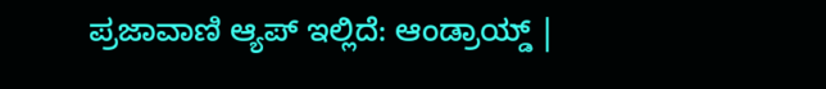ಪ್ರಜಾವಾಣಿ ಆ್ಯಪ್ ಇಲ್ಲಿದೆ: ಆಂಡ್ರಾಯ್ಡ್ |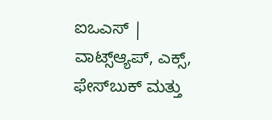ಐಒಎಸ್ | ವಾಟ್ಸ್ಆ್ಯಪ್, ಎಕ್ಸ್, ಫೇಸ್‌ಬುಕ್ ಮತ್ತು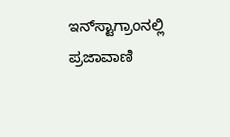ಇನ್‌ಸ್ಟಾಗ್ರಾಂನಲ್ಲಿ ಪ್ರಜಾವಾಣಿ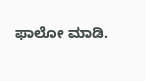ಫಾಲೋ ಮಾಡಿ.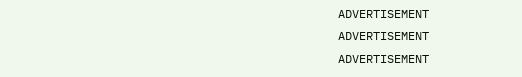ADVERTISEMENT
ADVERTISEMENT
ADVERTISEMENT